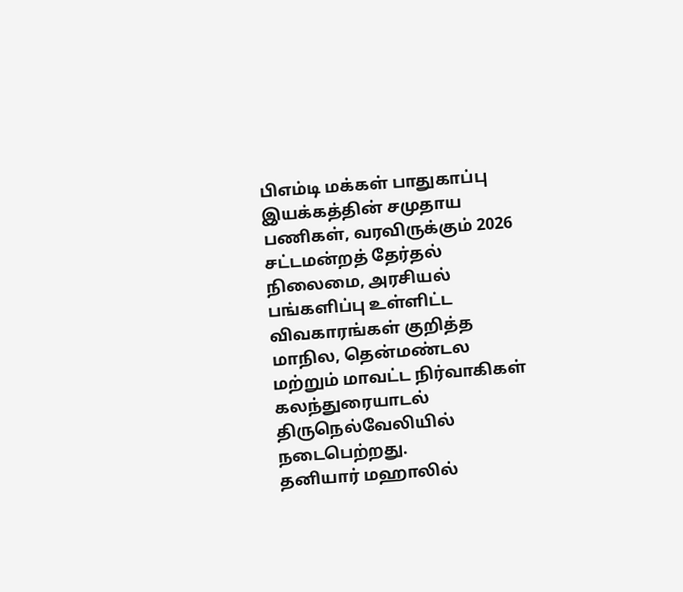பிஎம்டி மக்கள் பாதுகாப்பு இயக்கத்தின் சமுதாய பணிகள், வரவிருக்கும் 2026 சட்டமன்றத் தேர்தல் நிலைமை, அரசியல் பங்களிப்பு உள்ளிட்ட விவகாரங்கள் குறித்த மாநில, தென்மண்டல மற்றும் மாவட்ட நிர்வாகிகள் கலந்துரையாடல் திருநெல்வேலியில் நடைபெற்றது.
தனியார் மஹாலில்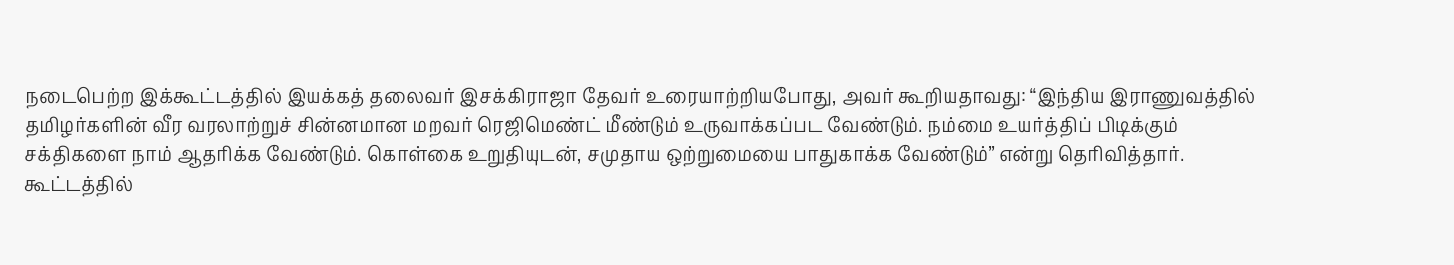நடைபெற்ற இக்கூட்டத்தில் இயக்கத் தலைவர் இசக்கிராஜா தேவர் உரையாற்றியபோது, அவர் கூறியதாவது: “இந்திய இராணுவத்தில் தமிழர்களின் வீர வரலாற்றுச் சின்னமான மறவர் ரெஜிமெண்ட் மீண்டும் உருவாக்கப்பட வேண்டும். நம்மை உயர்த்திப் பிடிக்கும் சக்திகளை நாம் ஆதரிக்க வேண்டும். கொள்கை உறுதியுடன், சமுதாய ஒற்றுமையை பாதுகாக்க வேண்டும்” என்று தெரிவித்தார்.
கூட்டத்தில்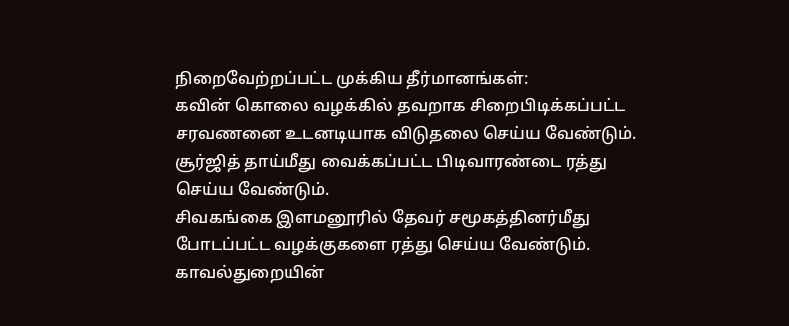நிறைவேற்றப்பட்ட முக்கிய தீர்மானங்கள்:
கவின் கொலை வழக்கில் தவறாக சிறைபிடிக்கப்பட்ட சரவணனை உடனடியாக விடுதலை செய்ய வேண்டும். சூர்ஜித் தாய்மீது வைக்கப்பட்ட பிடிவாரண்டை ரத்து செய்ய வேண்டும்.
சிவகங்கை இளமனூரில் தேவர் சமூகத்தினர்மீது போடப்பட்ட வழக்குகளை ரத்து செய்ய வேண்டும். காவல்துறையின்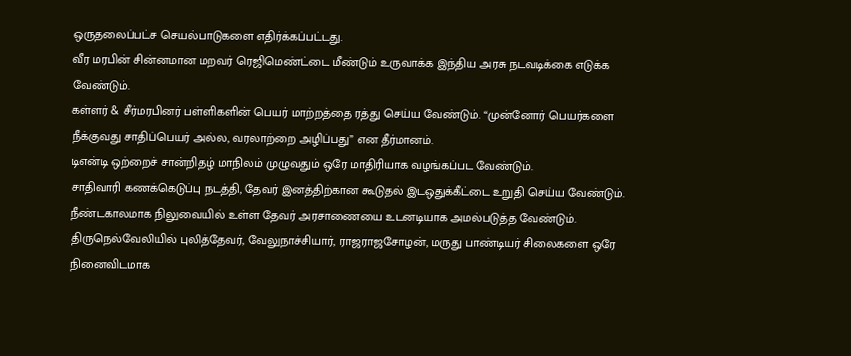ஒருதலைப்பட்ச செயல்பாடுகளை எதிர்க்கப்பட்டது.
வீர மரபின் சின்னமான மறவர் ரெஜிமெண்ட்டை மீண்டும் உருவாக்க இந்திய அரசு நடவடிக்கை எடுக்க வேண்டும்.
கள்ளர் & சீர்மரபினர் பள்ளிகளின் பெயர் மாற்றத்தை ரத்து செய்ய வேண்டும். “முன்னோர் பெயர்களை நீக்குவது சாதிப்பெயர் அல்ல, வரலாற்றை அழிப்பது” என தீர்மானம்.
டிஎன்டி ஒற்றைச் சான்றிதழ் மாநிலம் முழுவதும் ஒரே மாதிரியாக வழங்கப்பட வேண்டும்.
சாதிவாரி கணக்கெடுப்பு நடத்தி, தேவர் இனத்திற்கான கூடுதல் இடஒதுக்கீட்டை உறுதி செய்ய வேண்டும்.
நீண்டகாலமாக நிலுவையில் உள்ள தேவர் அரசாணையை உடனடியாக அமல்படுத்த வேண்டும்.
திருநெல்வேலியில் புலித்தேவர், வேலுநாச்சியார், ராஜராஜசோழன், மருது பாண்டியர் சிலைகளை ஒரே நினைவிடமாக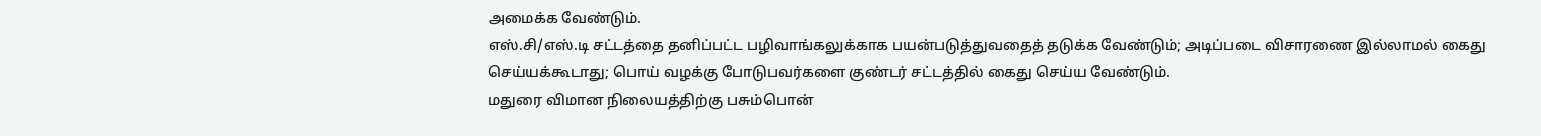அமைக்க வேண்டும்.
எஸ்.சி/எஸ்.டி சட்டத்தை தனிப்பட்ட பழிவாங்கலுக்காக பயன்படுத்துவதைத் தடுக்க வேண்டும்; அடிப்படை விசாரணை இல்லாமல் கைது செய்யக்கூடாது; பொய் வழக்கு போடுபவர்களை குண்டர் சட்டத்தில் கைது செய்ய வேண்டும்.
மதுரை விமான நிலையத்திற்கு பசும்பொன்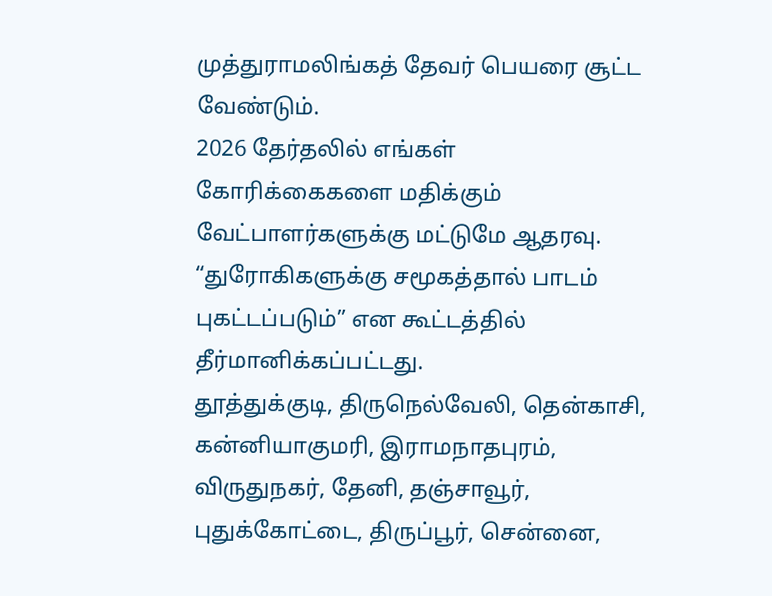முத்துராமலிங்கத் தேவர் பெயரை சூட்ட வேண்டும்.
2026 தேர்தலில் எங்கள் கோரிக்கைகளை மதிக்கும் வேட்பாளர்களுக்கு மட்டுமே ஆதரவு. “துரோகிகளுக்கு சமூகத்தால் பாடம் புகட்டப்படும்” என கூட்டத்தில் தீர்மானிக்கப்பட்டது.
தூத்துக்குடி, திருநெல்வேலி, தென்காசி, கன்னியாகுமரி, இராமநாதபுரம், விருதுநகர், தேனி, தஞ்சாவூர், புதுக்கோட்டை, திருப்பூர், சென்னை,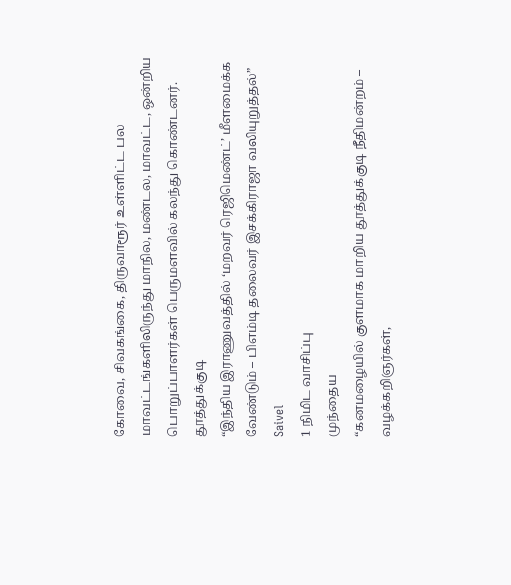கோவை, சிவகங்கை, திருவாரூர் உள்ளிட்ட பல மாவட்டங்களிலிருந்து மாநில, மண்டல, மாவட்ட, ஒன்றிய பொறுப்பாளர்கள் பெருமளவில் கலந்து கொண்டனர்.
தூத்துக்குடி
“இந்திய இராணுவத்தில் ‘மறவர் ரெஜிமெண்ட்’ மீளமைக்க வேண்டும் – பிஎம்டி தலைவர் இசக்கிராஜா வலியுறுத்தல்”
Saivel
1 நிமிட வாசிப்பு
முந்தைய
“கனமழையில் குளமாக மாறிய தூத்துக்குடி நீதிமன்றம் – வழக்கறிஞர்கள்,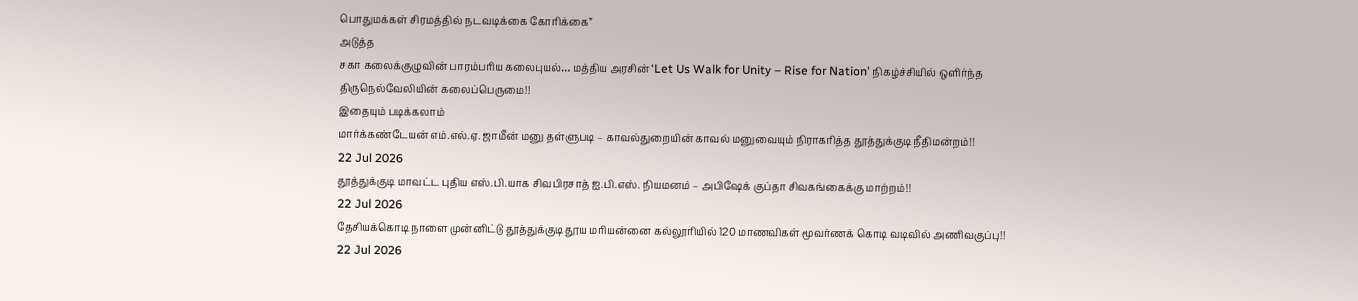பொதுமக்கள் சிரமத்தில் நடவடிக்கை கோரிக்கை”
அடுத்த
சகா கலைக்குழுவின் பாரம்பரிய கலைபுயல்… மத்திய அரசின் ‘Let Us Walk for Unity – Rise for Nation’ நிகழ்ச்சியில் ஒளிர்ந்த திருநெல்வேலியின் கலைப்பெருமை!!
இதையும் படிக்கலாம்
மார்க்கண்டேயன் எம்.எல்.ஏ. ஜாமீன் மனு தள்ளுபடி – காவல்துறையின் காவல் மனுவையும் நிராகரித்த தூத்துக்குடி நீதிமன்றம்!!
22 Jul 2026
தூத்துக்குடி மாவட்ட புதிய எஸ்.பி.யாக சிவபிரசாத் ஐ.பி.எஸ். நியமனம் – அபிஷேக் குப்தா சிவகங்கைக்கு மாற்றம்!!
22 Jul 2026
தேசியக்கொடி நாளை முன்னிட்டு தூத்துக்குடி தூய மரியன்னை கல்லூரியில் 120 மாணவிகள் மூவர்ணக் கொடி வடிவில் அணிவகுப்பு!!
22 Jul 2026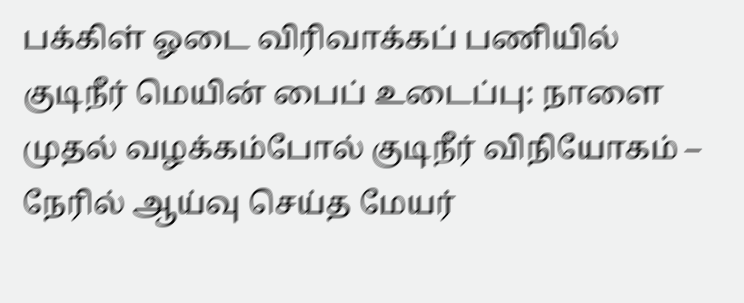பக்கிள் ஓடை விரிவாக்கப் பணியில் குடிநீர் மெயின் பைப் உடைப்பு: நாளை முதல் வழக்கம்போல் குடிநீர் விநியோகம் – நேரில் ஆய்வு செய்த மேயர்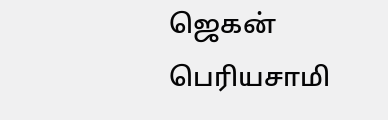ஜெகன் பெரியசாமி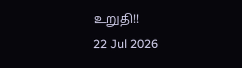உறுதி!!
22 Jul 2026